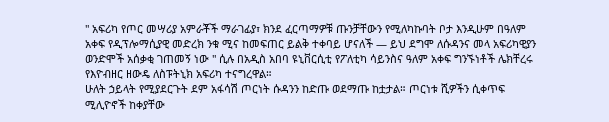'' አፍሪካ የጦር መሣሪያ አምራቾች ማራገፊያ፣ ክንደ ፈርጣማዎቹ ጡንቻቸውን የሚለካኩባት ቦታ እንዲሁም በዓለም አቀፍ የዲፕሎማሲያዊ መድረክ ንቁ ሚና ከመፍጠር ይልቅ ተቀባይ ሆናለች — ይህ ደግሞ ለሱዳንና መላ አፍሪካዊያን ወንድሞች አሰቃቂ ገጠመኝ ነው '' ሲሉ በአዲስ አበባ ዩኒቨርሲቲ የፖለቲካ ሳይንስና ዓለም አቀፍ ግንኙነቶች ሌክቸረሩ የእዮብዘር ዘውዴ ለስፑትኒክ አፍሪካ ተናግረዋል።
ሁለት ኃይላት የሚያደርጉት ደም አፋሳሽ ጦርነት ሱዳንን ከድጡ ወደማጡ ከቷታል። ጦርነቱ ሺዎችን ሲቀጥፍ ሚሊዮኖች ከቀያቸው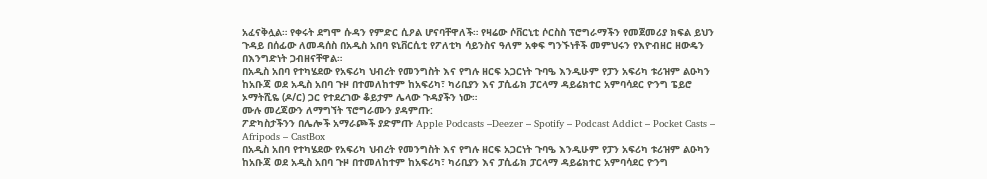አፈናቅሏል። የቀሩት ደግሞ ሱዳን የምድር ሲዖል ሆናባቸዋለች። የዛሬው ሶቨርኒቲ ሶርስስ ፕሮግራማችን የመጀመሪያ ክፍል ይህን ጉዳይ በሰፊው ለመዳሰስ በአዲስ አበባ ዩኒቨርሲቲ የፖለቲካ ሳይንስና ዓለም አቀፍ ግንኙነቶች መምህሩን የእዮብዘር ዘውዴን በእንግድነት ጋብዘናቸዋል።
በአዲስ አበባ የተካሄደው የአፍሪካ ህብረት የመንግስት እና የግሉ ዘርፍ አጋርነት ጉባዔ እንዲሁም የፓን አፍሪካ ቱሪዝም ልዑካን ከአቡጃ ወደ አዲስ አበባ ጉዞ በተመለከተም ከአፍሪካ፣ ካሪቢያን እና ፓሲፊክ ፓርላማ ዳይሬክተር አምባሳደር ዮንግ ፔይሮ ኦማትሺዬ (ዶ/ር) ጋር የተደረገው ቆይታም ሌላው ጉዳያችን ነው።
ሙሉ መረጃውን ለማግኘት ፕሮግራሙን ያዳምጡ:
ፖድካስታችንን በሌሎች አማራጮች ያድምጡ Apple Podcasts –Deezer – Spotify – Podcast Addict – Pocket Casts – Afripods – CastBox
በአዲስ አበባ የተካሄደው የአፍሪካ ህብረት የመንግስት እና የግሉ ዘርፍ አጋርነት ጉባዔ እንዲሁም የፓን አፍሪካ ቱሪዝም ልዑካን ከአቡጃ ወደ አዲስ አበባ ጉዞ በተመለከተም ከአፍሪካ፣ ካሪቢያን እና ፓሲፊክ ፓርላማ ዳይሬክተር አምባሳደር ዮንግ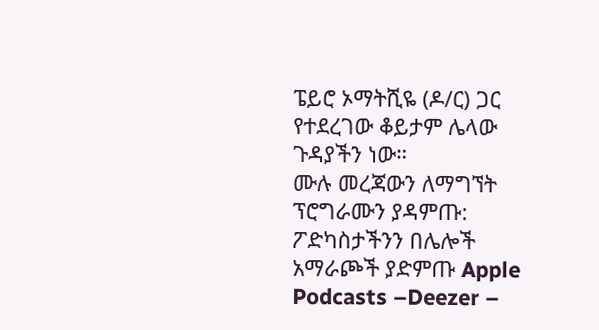ፔይሮ ኦማትሺዬ (ዶ/ር) ጋር የተደረገው ቆይታም ሌላው ጉዳያችን ነው።
ሙሉ መረጃውን ለማግኘት ፕሮግራሙን ያዳምጡ:
ፖድካስታችንን በሌሎች አማራጮች ያድምጡ Apple Podcasts –Deezer –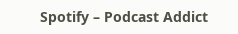Spotify – Podcast Addict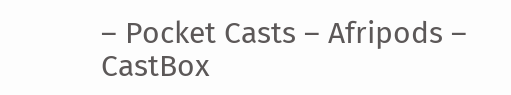– Pocket Casts – Afripods – CastBox